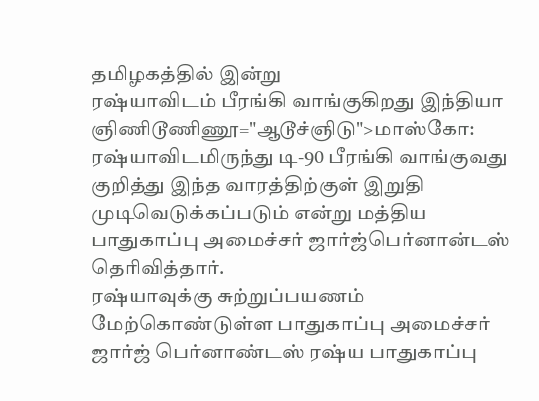தமிழகத்தில் இன்று
ரஷ்யாவிடம் பீரங்கி வாங்குகிறது இந்தியா
ஞிணிடூணிணூ="ஆடூச்ஞிடு">மாஸ்கோ:
ரஷ்யாவிடமிருந்து டி-90 பீரங்கி வாங்குவது குறித்து இந்த வாரத்திற்குள் இறுதி முடிவெடுக்கப்படும் என்று மத்திய பாதுகாப்பு அமைச்சர் ஜார்ஜ்பெர்னான்டஸ் தெரிவித்தார்.
ரஷ்யாவுக்கு சுற்றுப்பயணம் மேற்கொண்டுள்ள பாதுகாப்பு அமைச்சர் ஜார்ஜ் பெர்னாண்டஸ் ரஷ்ய பாதுகாப்பு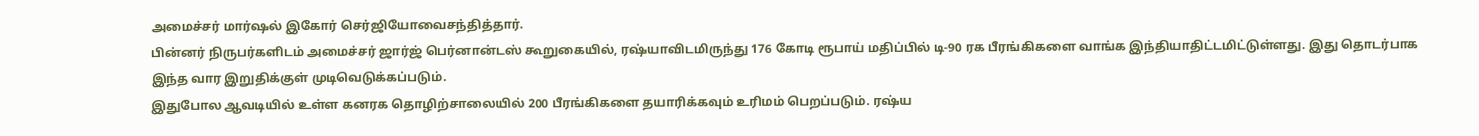அமைச்சர் மார்ஷல் இகோர் செர்ஜியோவைசந்தித்தார்.
பின்னர் நிருபர்களிடம் அமைச்சர் ஜார்ஜ் பெர்னான்டஸ் கூறுகையில், ரஷ்யாவிடமிருந்து 176 கோடி ரூபாய் மதிப்பில் டி-90 ரக பீரங்கிகளை வாங்க இந்தியாதிட்டமிட்டுள்ளது. இது தொடர்பாக இந்த வார இறுதிக்குள் முடிவெடுக்கப்படும்.
இதுபோல ஆவடியில் உள்ள கனரக தொழிற்சாலையில் 200 பீரங்கிகளை தயாரிக்கவும் உரிமம் பெறப்படும். ரஷ்ய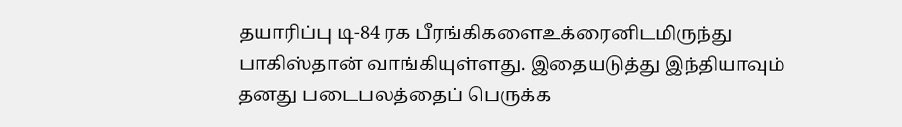தயாரிப்பு டி-84 ரக பீரங்கிகளைஉக்ரைனிடமிருந்து பாகிஸ்தான் வாங்கியுள்ளது. இதையடுத்து இந்தியாவும் தனது படைபலத்தைப் பெருக்க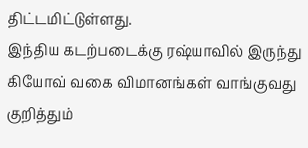திட்டமிட்டுள்ளது.
இந்திய கடற்படைக்கு ரஷ்யாவில் இருந்து கியோவ் வகை விமானங்கள் வாங்குவது குறித்தும்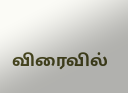விரைவில்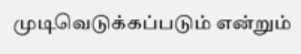முடிவெடுக்கப்படும் என்றும்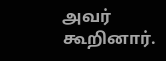அவர் கூறினார்.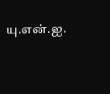யு.என்.ஐ.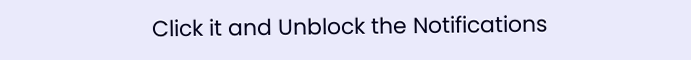Click it and Unblock the Notifications